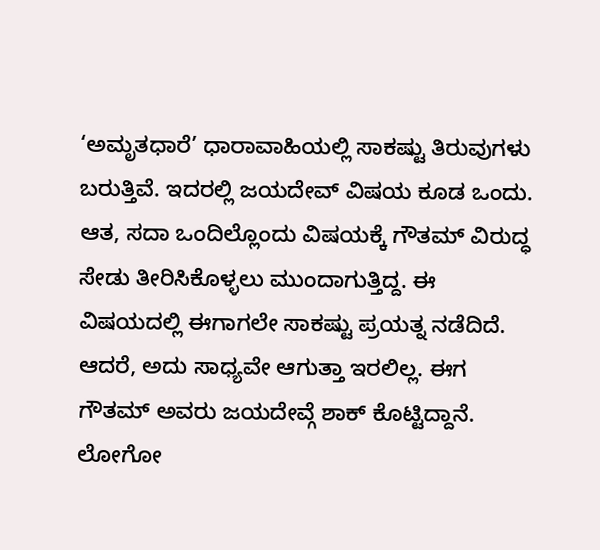‘ಅಮೃತಧಾರೆ’ ಧಾರಾವಾಹಿಯಲ್ಲಿ ಸಾಕಷ್ಟು ತಿರುವುಗಳು ಬರುತ್ತಿವೆ. ಇದರಲ್ಲಿ ಜಯದೇವ್ ವಿಷಯ ಕೂಡ ಒಂದು. ಆತ, ಸದಾ ಒಂದಿಲ್ಲೊಂದು ವಿಷಯಕ್ಕೆ ಗೌತಮ್ ವಿರುದ್ಧ ಸೇಡು ತೀರಿಸಿಕೊಳ್ಳಲು ಮುಂದಾಗುತ್ತಿದ್ದ. ಈ ವಿಷಯದಲ್ಲಿ ಈಗಾಗಲೇ ಸಾಕಷ್ಟು ಪ್ರಯತ್ನ ನಡೆದಿದೆ. ಆದರೆ, ಅದು ಸಾಧ್ಯವೇ ಆಗುತ್ತಾ ಇರಲಿಲ್ಲ. ಈಗ ಗೌತಮ್ ಅವರು ಜಯದೇವ್ಗೆ ಶಾಕ್ ಕೊಟ್ಟಿದ್ದಾನೆ. ಲೋಗೋ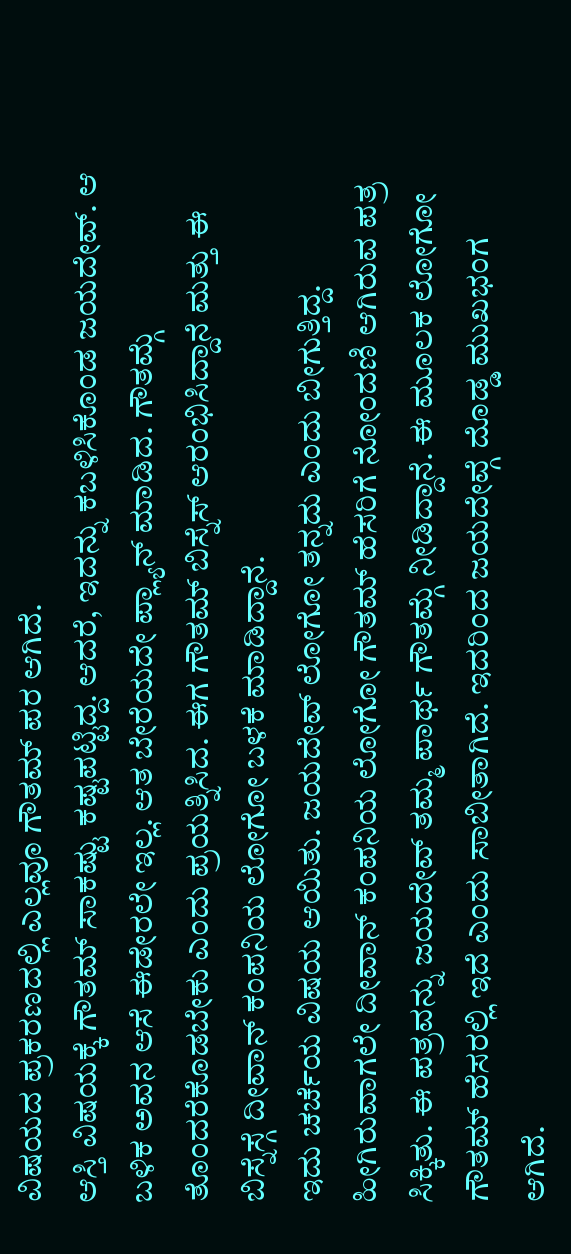ವಿಷಯದ ಪ್ರಕರಣದಲ್ಲಿ ಎಲ್ಲವೂ ಗೌತಮ್ ಪರ ಆಗಿದೆ.
ಆಸ್ತಿ ವಿಷಯಕ್ಕೆ ಗೌತಮ್ ಸಾಕಷ್ಟು ಕಷ್ಟಪಟ್ಟಿದ್ದ. ಆದರೆ, ಇದನ್ನು ಕಬಳಿಸಿಕೊಂಡ ಜಯದೇವ್. ಆ ಬಳಿಕ ಅವನ ಆಸೆ ಈಡೇರಲೇ ಇಲ್ಲ. ಆತ ಬೇರೆಯದೇ ಪ್ಲ್ಯಾನ್ ಮಾಡಿದ. ಗೌತಮ್ಗೆ ತೊಂದರೆಕೊಡಬೇಕು ಎಂದು ಪ್ರಯತ್ನಿಸಿದ. ಈಗ ಗೌತಮ್ ಬಿಸ್ನೆಸ್ ಆರಂಭಿಸಿದ್ದಾನೆ ಮತ್ತು ಈ ಬಿಸ್ನೆಸ್ಗೆ ದೀವಾನ್ ಕಂಪನಿಯ ಲೋಗೋ ಬಳಕೆ ಮಾಡಿದ್ದಾನೆ.
ಇದು ಚರ್ಚೆಯ ವಿಷಯ ಆಯಿತು. ಜಯದೇವ್ ಲೋಗೋ ತನ್ನದು ಎಂದು ಬೀಗುತ್ತಿದ್ದ. ಹೀಗಿರುವಾಗಲೇ ದೀವಾನ್ ಕಂಪನಿಯ ಲೋಗೋ ಗೌತಮ್ ಹೆಸರಿಗೆ ನೋಂದಣಿ ಆಗಿರುವ ಪತ್ರ ಸಿಕ್ಕಿತು. ಈ ಪತ್ರವನ್ನು ಜಯದೇವ್ ತಮ್ಮ ಪಾರ್ಥ ಗೌತಮ್ಗೆ ನೀಡಿದ್ದಾನೆ. ಈ ಮೂಲಕ ಲೋಗೋ ಗೌತಮ್ ಹೆಸರಲ್ಲಿ ಇದೆ ಎಂದು ಸಾಬೀತಾಗಿದೆ. ಇದರಿಂದ ಜಯದೇವ್ಗೆ ದೊಡ್ಡ ಮುಖಭಂಗ ಆಗಿದೆ.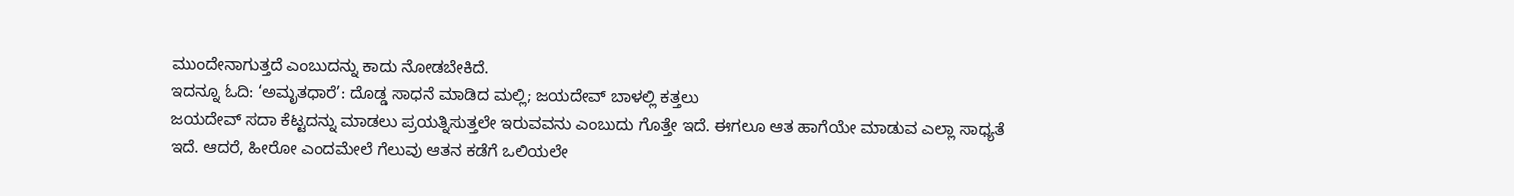ಮುಂದೇನಾಗುತ್ತದೆ ಎಂಬುದನ್ನು ಕಾದು ನೋಡಬೇಕಿದೆ.
ಇದನ್ನೂ ಓದಿ: ‘ಅಮೃತಧಾರೆ’: ದೊಡ್ಡ ಸಾಧನೆ ಮಾಡಿದ ಮಲ್ಲಿ; ಜಯದೇವ್ ಬಾಳಲ್ಲಿ ಕತ್ತಲು
ಜಯದೇವ್ ಸದಾ ಕೆಟ್ಟದನ್ನು ಮಾಡಲು ಪ್ರಯತ್ನಿಸುತ್ತಲೇ ಇರುವವನು ಎಂಬುದು ಗೊತ್ತೇ ಇದೆ. ಈಗಲೂ ಆತ ಹಾಗೆಯೇ ಮಾಡುವ ಎಲ್ಲಾ ಸಾಧ್ಯತೆ ಇದೆ. ಆದರೆ, ಹೀರೋ ಎಂದಮೇಲೆ ಗೆಲುವು ಆತನ ಕಡೆಗೆ ಒಲಿಯಲೇ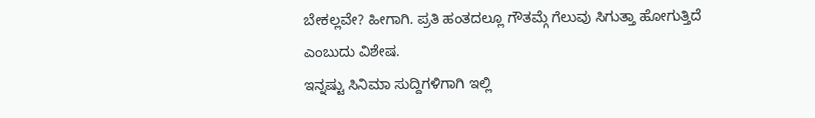ಬೇಕಲ್ಲವೇ? ಹೀಗಾಗಿ. ಪ್ರತಿ ಹಂತದಲ್ಲೂ ಗೌತಮ್ಗೆ ಗೆಲುವು ಸಿಗುತ್ತಾ ಹೋಗುತ್ತಿದೆ ಎಂಬುದು ವಿಶೇಷ.
ಇನ್ನಷ್ಟು ಸಿನಿಮಾ ಸುದ್ದಿಗಳಿಗಾಗಿ ಇಲ್ಲಿ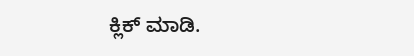ಕ್ಲಿಕ್ ಮಾಡಿ.